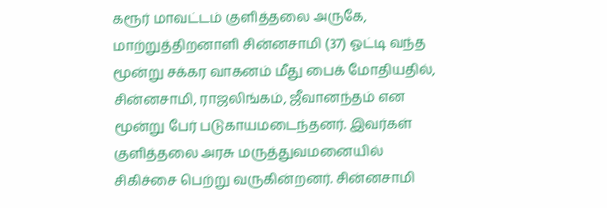கரூர் மாவட்டம் குளித்தலை அருகே, மாற்றுத்திறனாளி சின்னசாமி (37) ஓட்டி வந்த மூன்று சக்கர வாகனம் மீது பைக் மோதியதில், சின்னசாமி, ராஜலிங்கம், ஜீவானந்தம் என மூன்று பேர் படுகாயமடைந்தனர். இவர்கள் குளித்தலை அரசு மருத்துவமனையில் சிகிச்சை பெற்று வருகின்றனர். சின்னசாமி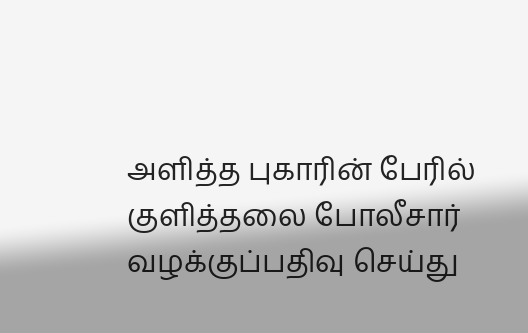அளித்த புகாரின் பேரில் குளித்தலை போலீசார் வழக்குப்பதிவு செய்து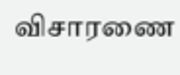விசாரணை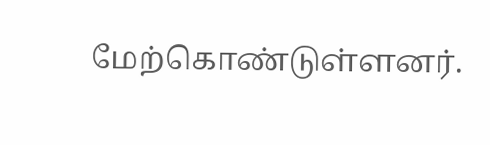மேற்கொண்டுள்ளனர்.